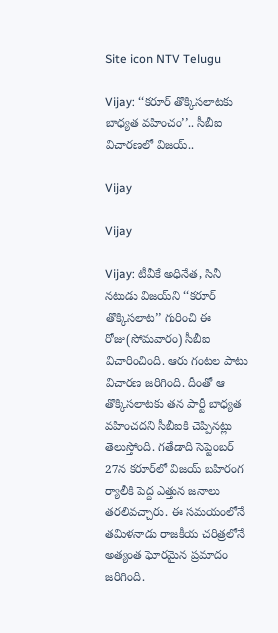Site icon NTV Telugu

Vijay: ‘‘కరూర్ తొక్కిసలాటకు బాధ్యత వహించం’’.. సీబీఐ విచారణలో విజయ్..

Vijay

Vijay

Vijay: టీవీకే అధినేత, సినీ నటుడు విజయ్‌ని ‘‘కరూర్ తొక్కిసలాట’’ గురించి ఈ రోజు(సోమవారం) సీబీఐ విచారించింది. ఆరు గంటల పాటు విచారణ జరిగింది. దీంతో ఆ తొక్కిసలాటకు తన పార్టీ బాధ్యత వహించదని సీబీఐకి చెప్పినట్లు తెలుస్తోంది. గతేడాది సెప్టెంబర్ 27న కరూర్‌లో విజయ్ బహిరంగ ర్యాలీకి పెద్ద ఎత్తున జనాలు తరలివచ్చారు. ఈ సమయంలోనే తమిళనాడు రాజకీయ చరిత్రలోనే అత్యంత ఘోరమైన ప్రమాదం జరిగింది.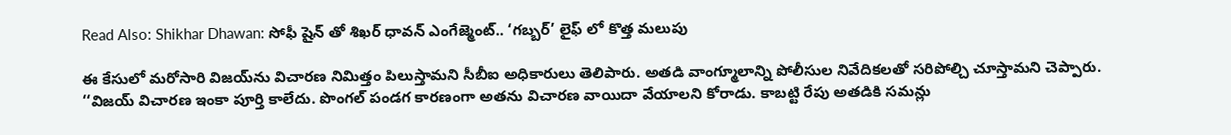Read Also: Shikhar Dhawan: సోఫీ షైన్ తో శిఖర్ ధావన్ ఎంగేజ్మెంట్.. ‘గబ్బర్’ లైఫ్ లో కొత్త మలుపు

ఈ కేసులో మరోసారి విజయ్‌ను విచారణ నిమిత్తం పిలుస్తామని సీబీఐ అధికారులు తెలిపారు. అతడి వాంగ్మూలాన్ని పోలీసుల నివేదికలతో సరిపోల్చి చూస్తామని చెప్పారు. ‘‘విజయ్ విచారణ ఇంకా పూర్తి కాలేదు. పొంగల్ పండగ కారణంగా అతను విచారణ వాయిదా వేయాలని కోరాడు. కాబట్టి రేపు అతడికి సమన్లు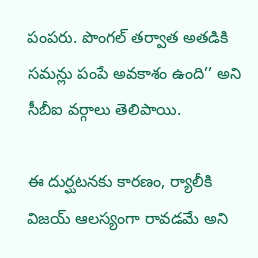పంపరు. పొంగల్ తర్వాత అతడికి సమన్లు పంపే అవకాశం ఉంది’’ అని సీబీఐ వర్గాలు తెలిపాయి.

ఈ దుర్ఘటనకు కారణం, ర్యాలీకి విజయ్ ఆలస్యంగా రావడమే అని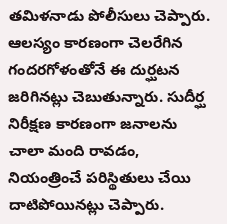తమిళనాడు పోలీసులు చెప్పారు. ఆలస్యం కారణంగా చెలరేగిన గందరగోళంతోనే ఈ దుర్ఘటన జరిగినట్లు చెబుతున్నారు. సుదీర్ఘ నిరీక్షణ కారణంగా జనాలను చాలా మంది రావడం, నియంత్రించే పరిస్థితులు చేయి దాటిపోయినట్లు చెప్పారు.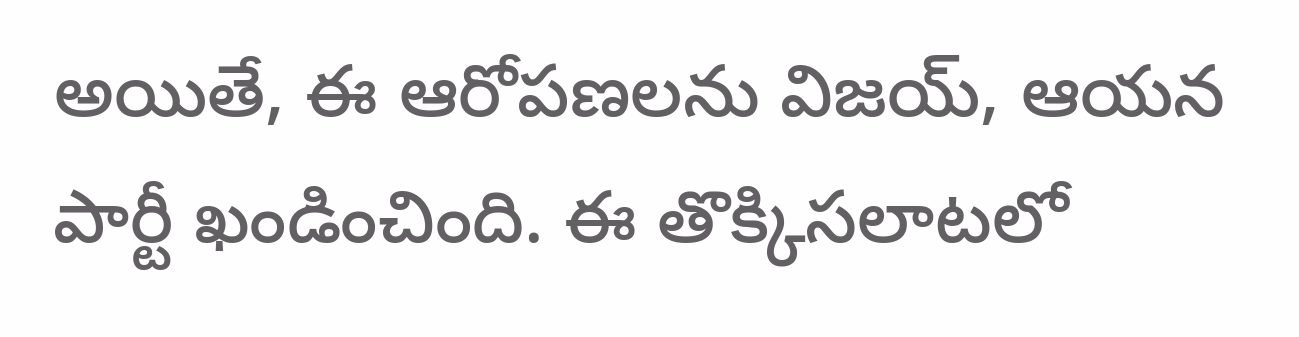అయితే, ఈ ఆరోపణలను విజయ్, ఆయన పార్టీ ఖండించింది. ఈ తొక్కిసలాటలో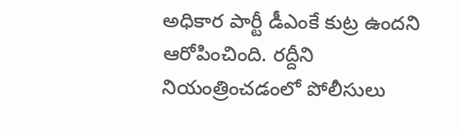అధికార పార్టీ డీఎంకే కుట్ర ఉందని ఆరోపించింది. రద్దీని నియంత్రించడంలో పోలీసులు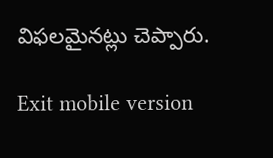విఫలమైనట్లు చెప్పారు.

Exit mobile version